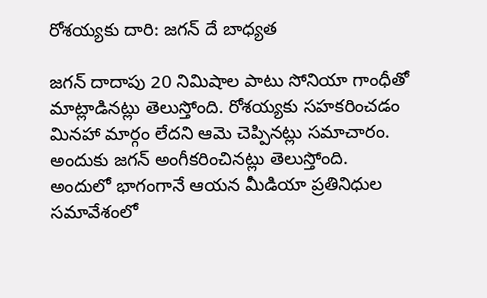రోశయ్యకు దారి: జగన్ దే బాధ్యత

జగన్ దాదాపు 20 నిమిషాల పాటు సోనియా గాంధీతో మాట్లాడినట్లు తెలుస్తోంది. రోశయ్యకు సహకరించడం మినహా మార్గం లేదని ఆమె చెప్పినట్లు సమాచారం. అందుకు జగన్ అంగీకరించినట్లు తెలుస్తోంది. అందులో భాగంగానే ఆయన మీడియా ప్రతినిధుల సమావేశంలో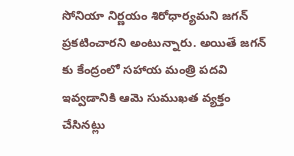సోనియా నిర్ణయం శిరోధార్యమని జగన్ ప్రకటించారని అంటున్నారు. అయితే జగన్ కు కేంద్రంలో సహాయ మంత్రి పదవి ఇవ్వడానికి ఆమె సుముఖత వ్యక్తం చేసినట్లు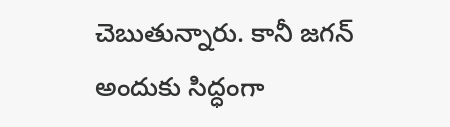చెబుతున్నారు. కానీ జగన్ అందుకు సిద్ధంగా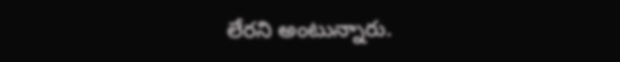లేరని అంటున్నారు.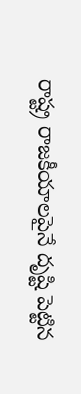రాష్ట్ర రాజకీయాలపైనే దృష్టి పెట్టిన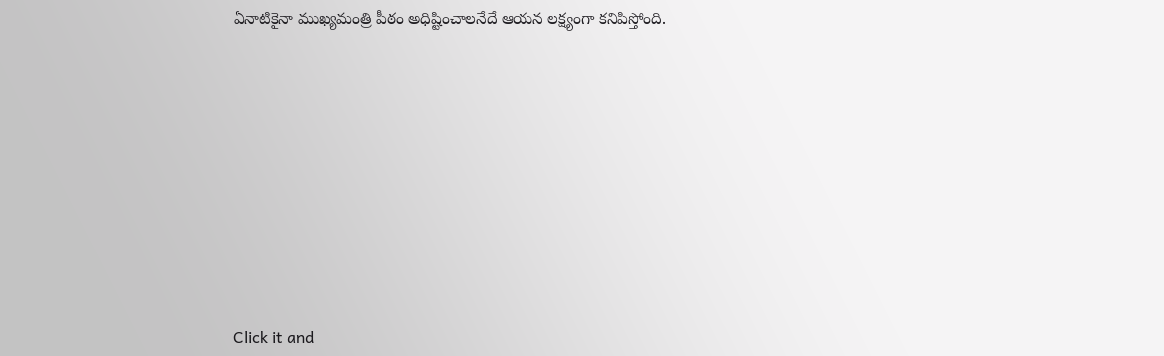ఏనాటికైనా ముఖ్యమంత్రి పీఠం అధిష్టించాలనేదే ఆయన లక్ష్యంగా కనిపిస్తోంది.












Click it and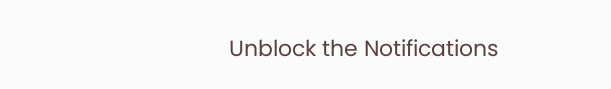Unblock the Notifications